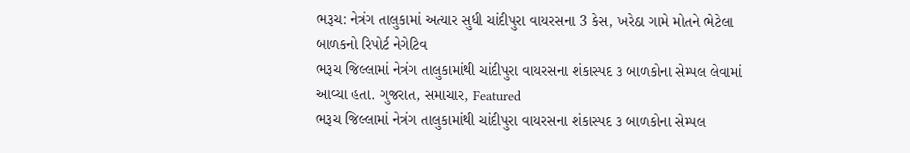ભરૂચ: નેત્રંગ તાલુકામાં અત્યાર સુધી ચાંદીપુરા વાયરસના 3 કેસ, ખરેઠા ગામે મોતને ભેટેલા બાળકનો રિપોર્ટ નેગેટિવ
ભરૂચ જિલ્લામાં નેત્રંગ તાલુકામાંથી ચાંદીપુરા વાયરસના શંકાસ્પદ ૩ બાળકોના સેમ્પલ લેવામાં આવ્યા હતા. ગુજરાત, સમાચાર, Featured
ભરૂચ જિલ્લામાં નેત્રંગ તાલુકામાંથી ચાંદીપુરા વાયરસના શંકાસ્પદ ૩ બાળકોના સેમ્પલ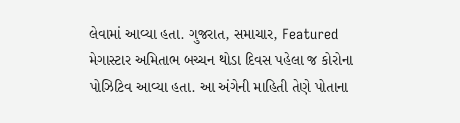લેવામાં આવ્યા હતા. ગુજરાત, સમાચાર, Featured
મેગાસ્ટાર અમિતાભ બચ્ચન થોડા દિવસ પહેલા જ કોરોના પોઝિટિવ આવ્યા હતા. આ અંગેની માહિતી તેણે પોતાના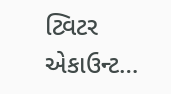ટ્વિટર એકાઉન્ટ…